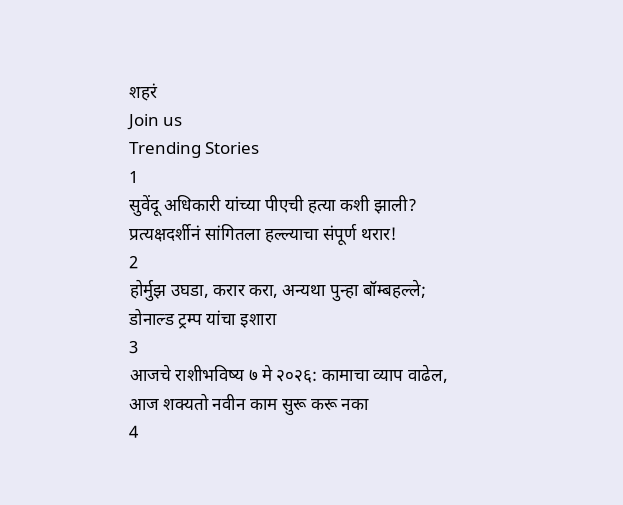शहरं
Join us
Trending Stories
1
सुवेंदू अधिकारी यांच्या पीएची हत्या कशी झाली? प्रत्यक्षदर्शीनं सांगितला हल्ल्याचा संपूर्ण थरार!
2
होर्मुझ उघडा, करार करा, अन्यथा पुन्हा बॉम्बहल्ले; डोनाल्ड ट्रम्प यांचा इशारा
3
आजचे राशीभविष्य ७ मे २०२६: कामाचा व्याप वाढेल, आज शक्यतो नवीन काम सुरू करू नका
4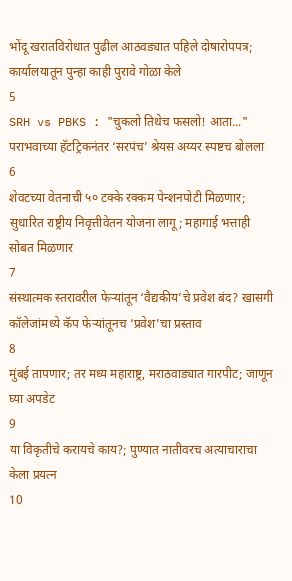भोंदू खरातविरोधात पुढील आठवड्यात पहिले दोषारोपपत्र; कार्यालयातून पुन्हा काही पुरावे गोळा केले
5
SRH vs PBKS : "चुकलो तिथेच फसलो! आता..." पराभवाच्या हॅटट्रिकनंतर ‘सरपंच’ श्रेयस अय्यर स्पष्टच बोलला
6
शेवटच्या वेतनाची ५० टक्के रक्कम पेन्शनपोटी मिळणार; सुधारित राष्ट्रीय निवृत्तीवेतन योजना लागू; महागाई भत्ताही सोबत मिळणार
7
संस्थात्मक स्तरावरील फेऱ्यांतून ‘वैद्यकीय’चे प्रवेश बंद? खासगी कॉलेजांमध्ये कॅप फेऱ्यांतूनच ‘प्रवेश’चा प्रस्ताव
8
मुंबई तापणार; तर मध्य महाराष्ट्र, मराठवाड्यात गारपीट; जाणून घ्या अपडेट
9
या विकृतीचे करायचे काय?; पुण्यात नातीवरच अत्याचाराचा केला प्रयत्न
10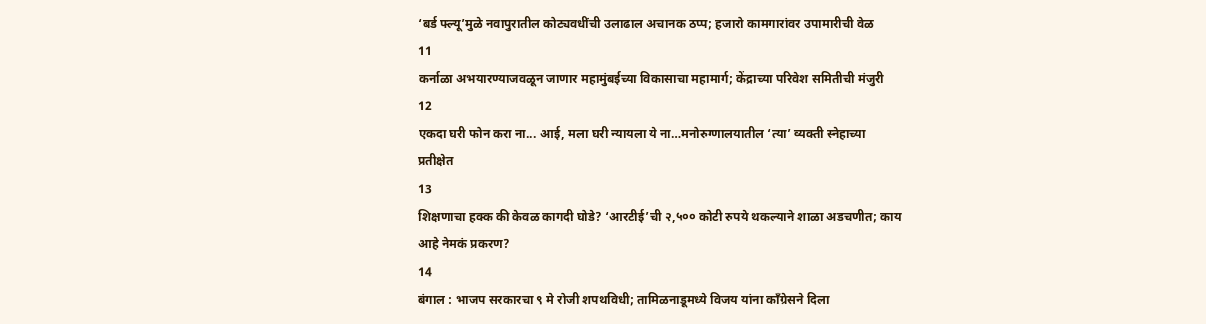‘बर्ड फ्ल्यू’मुळे नवापुरातील कोट्यवधींची उलाढाल अचानक ठप्प; हजारो कामगारांवर उपामारीची वेळ
11
कर्नाळा अभयारण्याजवळून जाणार महामुंबईच्या विकासाचा महामार्ग; केंद्राच्या परिवेश समितीची मंजुरी
12
एकदा घरी फोन करा ना... आई, मला घरी न्यायला ये ना…मनोरुग्णालयातील ‘त्या’ व्यक्ती स्नेहाच्या प्रतीक्षेत
13
शिक्षणाचा हक्क की केवळ कागदी घोडे? ‘आरटीई’ची २,५०० कोटी रुपये थकल्याने शाळा अडचणीत; काय आहे नेमकं प्रकरण?
14
बंगाल : भाजप सरकारचा ९ मे रोजी शपथविधी; तामिळनाडूमध्ये विजय यांना काँग्रेसने दिला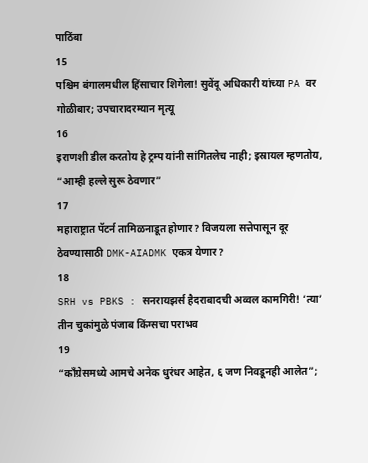पाठिंबा
15
पश्चिम बंगालमधील हिंसाचार शिगेला! सुवेंदू अधिकारी यांच्या PA वर गोळीबार; उपचारादरम्यान मृत्यू
16
इराणशी डील करतोय हे ट्रम्प यांनी सांगितलेच नाही; इस्रायल म्हणतोय, “आम्ही हल्ले सुरू ठेवणार”
17
महाराष्ट्रात पॅटर्न तामिळनाडूत होणार? विजयला सत्तेपासून दूर ठेवण्यासाठी DMK-AIADMK एकत्र येणार?
18
SRH vs PBKS : सनरायझर्स हैदराबादची अव्वल कामगिरी! ‘त्या’ तीन चुकांमुळे पंजाब किंग्सचा पराभव
19
“काँग्रेसमध्ये आमचे अनेक धुरंधर आहेत, ६ जण निवडूनही आलेत”;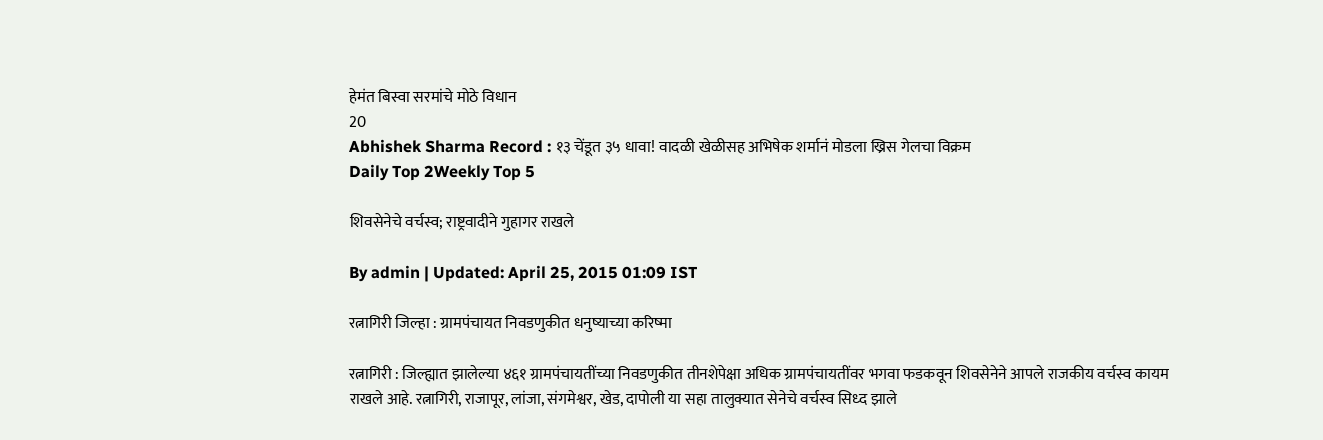हेमंत बिस्वा सरमांचे मोठे विधान
20
Abhishek Sharma Record : १३ चेंडूत ३५ धावा! वादळी खेळीसह अभिषेक शर्मानं मोडला ख्रिस गेलचा विक्रम
Daily Top 2Weekly Top 5

शिवसेनेचे वर्चस्व; राष्ट्रवादीने गुहागर राखले

By admin | Updated: April 25, 2015 01:09 IST

रत्नागिरी जिल्हा : ग्रामपंचायत निवडणुकीत धनुष्याच्या करिष्मा

रत्नागिरी : जिल्ह्यात झालेल्या ४६१ ग्रामपंचायतींच्या निवडणुकीत तीनशेपेक्षा अधिक ग्रामपंचायतींवर भगवा फडकवून शिवसेनेने आपले राजकीय वर्चस्व कायम राखले आहे. रत्नागिरी, राजापूर, लांजा, संगमेश्वर, खेड, दापोली या सहा तालुक्यात सेनेचे वर्चस्व सिध्द झाले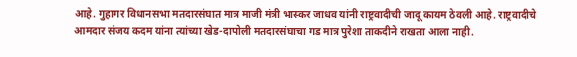आहे. गुहागर विधानसभा मतदारसंघात मात्र माजी मंत्री भास्कर जाधव यांनी राष्ट्रवादीची जादू कायम ठेवली आहे. राष्ट्रवादीचे आमदार संजय कदम यांना त्यांच्या खेड-दापोली मतदारसंघाचा गड मात्र पुरेशा ताकदीने राखता आला नाही.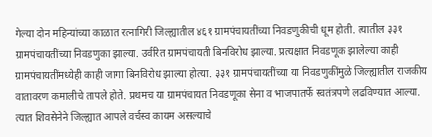गेल्या दोन महिन्यांच्या काळात रत्नागिरी जिल्ह्यातील ४६१ ग्रामपंचायतींच्या निवडणुकीची धूम होती. त्यातील ३३१ ग्रामपंचायतींच्या निवडणुका झाल्या. उर्वरित ग्रामपंचायती बिनविरोध झाल्या. प्रत्यक्षात निवडणूक झालेल्या काही ग्रामपंचायतींमध्येही काही जागा बिनविरोध झाल्या होत्या. ३३१ ग्रामपंचायतींच्या या निवडणुकींमुळे जिल्ह्यातील राजकीय वातावरण कमालीचे तापले होते. प्रथमच या ग्रामपंचायत निवडणूका सेना व भाजपातर्फे स्वतंत्रपणे लढविण्यात आल्या. त्यात शिवसेनेने जिल्ह्यात आपले वर्चस्व कायम असल्याचे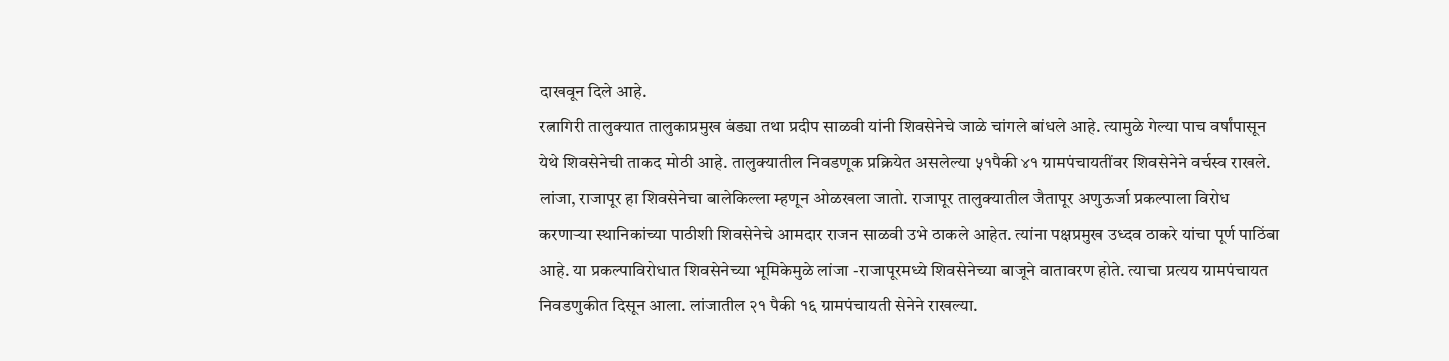दाखवून दिले आहे.
रत्नागिरी तालुक्यात तालुकाप्रमुख बंड्या तथा प्रदीप साळवी यांनी शिवसेनेचे जाळे चांगले बांधले आहे. त्यामुळे गेल्या पाच वर्षांपासून येथे शिवसेनेची ताकद मोठी आहे. तालुक्यातील निवडणूक प्रक्रियेत असलेल्या ५१पैकी ४१ ग्रामपंचायतींवर शिवसेनेने वर्चस्व राखले. लांजा, राजापूर हा शिवसेनेचा बालेकिल्ला म्हणून ओळखला जातो. राजापूर तालुक्यातील जैतापूर अणुऊर्जा प्रकल्पाला विरोध करणाऱ्या स्थानिकांच्या पाठीशी शिवसेनेचे आमदार राजन साळवी उभे ठाकले आहेत. त्यांना पक्षप्रमुख उध्दव ठाकरे यांचा पूर्ण पाठिंबा आहे. या प्रकल्पाविरोधात शिवसेनेच्या भूमिकेमुळे लांजा -राजापूरमध्ये शिवसेनेच्या बाजूने वातावरण होते. त्याचा प्रत्यय ग्रामपंचायत निवडणुकीत दिसून आला. लांजातील २१ पैकी १६ ग्रामपंचायती सेनेने राखल्या.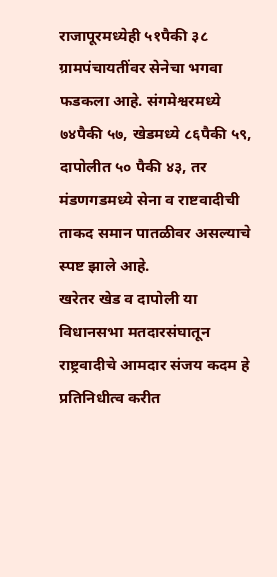राजापूरमध्येही ५१पैकी ३८ ग्रामपंचायतींवर सेनेचा भगवा फडकला आहे. संगमेश्वरमध्ये ७४पैकी ५७, खेडमध्ये ८६पैकी ५९, दापोलीत ५० पैकी ४३, तर मंडणगडमध्ये सेना व राष्टवादीची ताकद समान पातळीवर असल्याचे स्पष्ट झाले आहे.
खरेतर खेड व दापोली या विधानसभा मतदारसंघातून राष्ट्रवादीचे आमदार संजय कदम हे प्रतिनिधीत्व करीत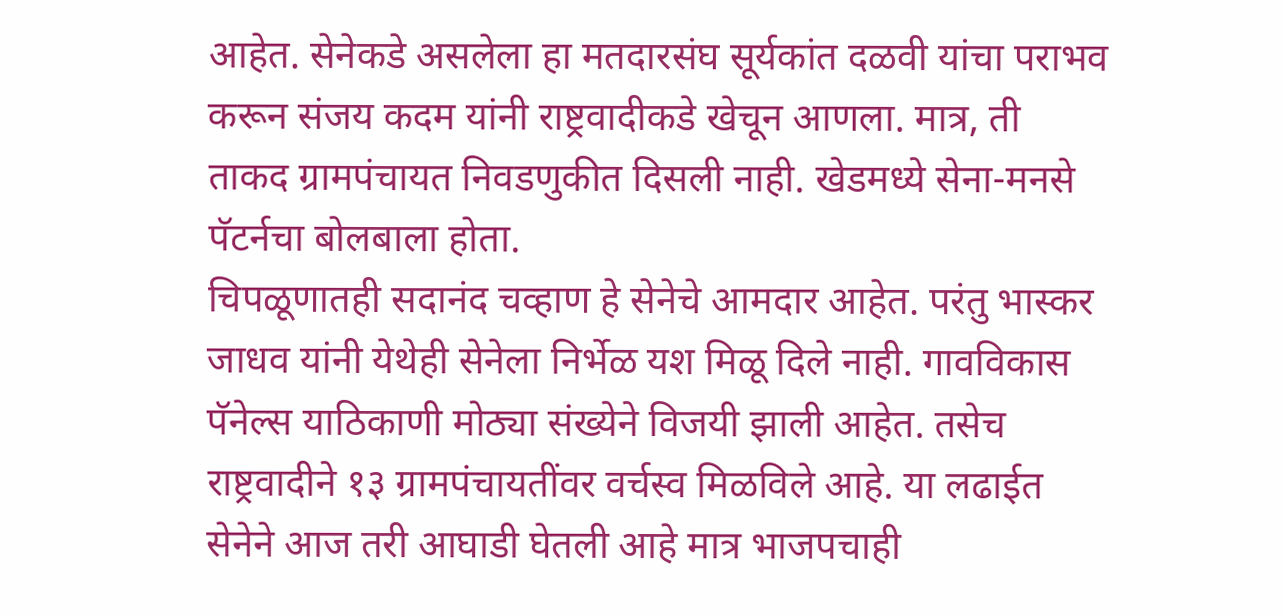आहेत. सेनेकडे असलेला हा मतदारसंघ सूर्यकांत दळवी यांचा पराभव करून संजय कदम यांनी राष्ट्रवादीकडे खेचून आणला. मात्र, ती ताकद ग्रामपंचायत निवडणुकीत दिसली नाही. खेडमध्ये सेना-मनसे पॅटर्नचा बोलबाला होता.
चिपळूणातही सदानंद चव्हाण हे सेनेचे आमदार आहेत. परंतु भास्कर जाधव यांनी येथेही सेनेला निर्भेळ यश मिळू दिले नाही. गावविकास पॅनेल्स याठिकाणी मोठ्या संख्येने विजयी झाली आहेत. तसेच राष्ट्रवादीने १३ ग्रामपंचायतींवर वर्चस्व मिळविले आहे. या लढाईत सेनेने आज तरी आघाडी घेतली आहे मात्र भाजपचाही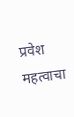प्रवेश महत्वाचा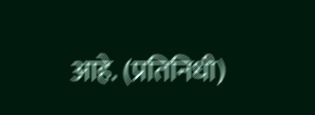आहे. (प्रतिनिधी)